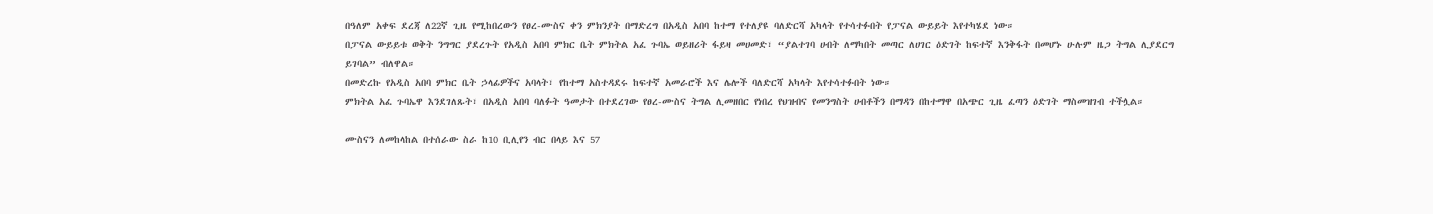በዓለም አቀፍ ደረጃ ለ22ኛ ጊዜ የሚከበረውን የፀረ-ሙስና ቀን ምክንያት በማድረግ በአዲስ አበባ ከተማ የተለያዩ ባለድርሻ አካላት የተሳተፉበት የፓናል ውይይት እየተካሄደ ነው።
በፓናል ውይይቱ ወቅት ንግግር ያደረጉት የአዲስ አበባ ምክር ቤት ምክትል አፈ ጉባኤ ወይዘሪት ፋይዛ መሀመድ፣ “ያልተገባ ሀብት ለማካበት መጣር ለሀገር ዕድገት ከፍተኛ እንቅፋት በመሆኑ ሁሉም ዜጋ ትግል ሊያደርግ ይገባል” ብለዋል።
በመድረኩ የአዲስ አበባ ምክር ቤት ኃላፊዎችና አባላት፣ የከተማ አስተዳደሩ ከፍተኛ አመራሮች እና ሌሎች ባለድርሻ አካላት እየተሳተፉበት ነው።
ምክትል አፈ ጉባኤዋ እንደገለጹት፣ በአዲስ አበባ ባለፉት ዓመታት በተደረገው የፀረ-ሙስና ትግል ሊመዘበር የነበረ የህዝብና የመንግስት ሀብቶችን በማዳን በከተማዋ በአጭር ጊዜ ፈጣን ዕድገት ማስመዝገብ ተችሏል።

ሙስናን ለመከላከል በተሰራው ስራ ከ10 ቢሊየን ብር በላይ እና 57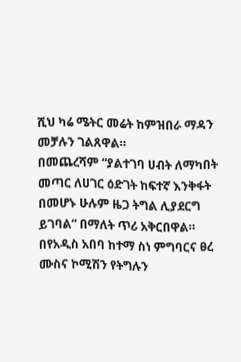ሺህ ካሬ ሜትር መሬት ከምዝበራ ማዳን መቻሉን ገልጸዋል።
በመጨረሻም “ያልተገባ ሀብት ለማካበት መጣር ለሀገር ዕድገት ከፍተኛ እንቅፋት በመሆኑ ሁሉም ዜጋ ትግል ሊያደርግ ይገባል” በማለት ጥሪ አቅርበዋል።
በየአዲስ አበባ ከተማ ስነ ምግባርና ፀረ ሙስና ኮሚሽን የትግሉን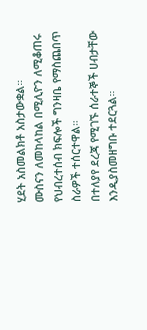ሂደት አስመልክቶ አስታውቋል።
ሙስናን ለመከላከል በሚሊዮን ለሚቆጠሩ የህብረተሰብ ክፍሎች ግንዛቤ የማስጨበጥ ስራዎች ተሰርተዋል።
በተለያየ ደረጃ የሚገኙ ሰራተኞች ሀብታቸው እንዲያስመዘግቡ ተደርጓል።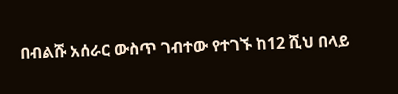በብልሹ አሰራር ውስጥ ገብተው የተገኙ ከ12 ሺህ በላይ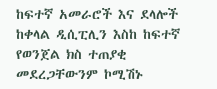ከፍተኛ አመራሮች እና ደላሎች ከቀላል ዲሲፒሊን እስከ ከፍተኛ የወንጀል ክስ ተጠያቂ መደረጋቸውንም ኮሚሽኑ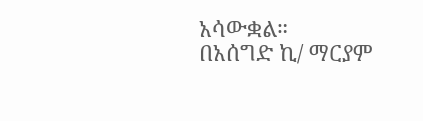አሳውቋል።
በአሰግድ ኪ/ ማርያም